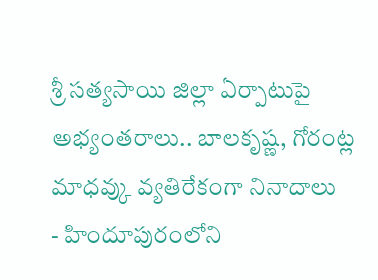శ్రీ సత్యసాయి జిల్లా ఏర్పాటుపై అభ్యంతరాలు.. బాలకృష్ణ, గోరంట్ల మాధవ్కు వ్యతిరేకంగా నినాదాలు
- హిందూపురంలోని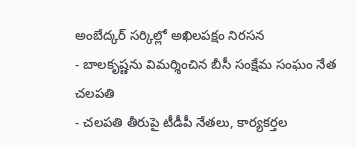అంబేద్కర్ సర్కిల్లో అఖిలపక్షం నిరసన
- బాలకృష్ణను విమర్శించిన బీసీ సంక్షేమ సంఘం నేత చలపతి
- చలపతి తీరుపై టీడీపీ నేతలు, కార్యకర్తల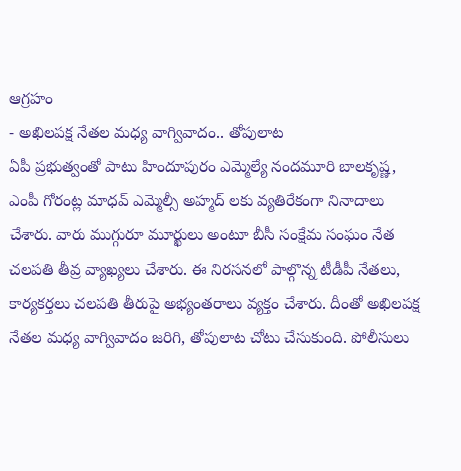ఆగ్రహం
- అఖిలపక్ష నేతల మధ్య వాగ్వివాదం.. తోపులాట
ఏపీ ప్రభుత్వంతో పాటు హిందూపురం ఎమ్మెల్యే నందమూరి బాలకృష్ణ, ఎంపీ గోరంట్ల మాధవ్ ఎమ్మెల్సీ అహ్మద్ లకు వ్యతిరేకంగా నినాదాలు చేశారు. వారు ముగ్గురూ మూర్ఖులు అంటూ బీసీ సంక్షేమ సంఘం నేత చలపతి తీవ్ర వ్యాఖ్యలు చేశారు. ఈ నిరసనలో పాల్గొన్న టీడీపీ నేతలు, కార్యకర్తలు చలపతి తీరుపై అభ్యంతరాలు వ్యక్తం చేశారు. దీంతో అఖిలపక్ష నేతల మధ్య వాగ్వివాదం జరిగి, తోపులాట చోటు చేసుకుంది. పోలీసులు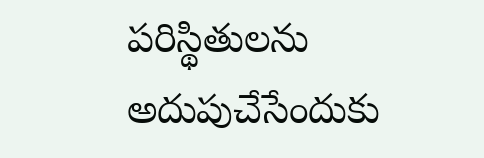పరిస్థితులను అదుపుచేసేందుకు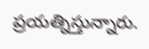ప్రయత్నిస్తున్నారు.